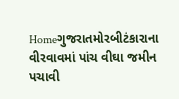Homeગુજરાતમોરબીટંકારાના વીરવાવમાં પાંચ વીઘા જમીન પચાવી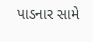પાડનાર સામે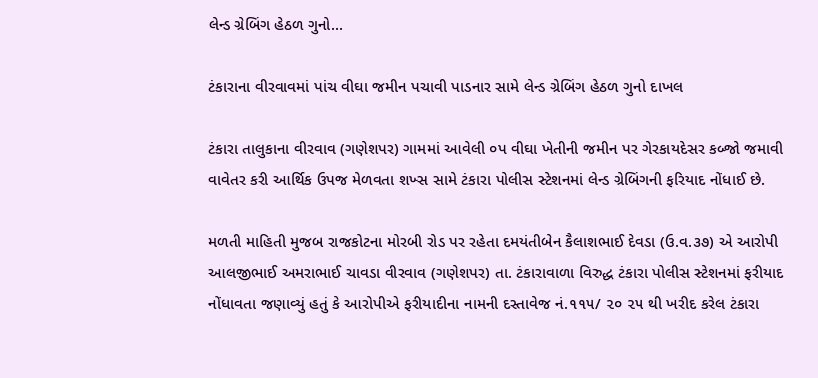લેન્ડ ગ્રેબિંગ હેઠળ ગુનો...

ટંકારાના વીરવાવમાં પાંચ વીઘા જમીન પચાવી પાડનાર સામે લેન્ડ ગ્રેબિંગ હેઠળ ગુનો દાખલ

ટંકારા તાલુકાના વીરવાવ (ગણેશપર) ગામમાં આવેલી ૦પ વીઘા ખેતીની જમીન પર ગેરકાયદેસર કબ્જો જમાવી વાવેતર કરી આર્થિક ઉપજ મેળવતા શખ્સ સામે ટંકારા પોલીસ સ્ટેશનમાં લેન્ડ ગ્રેબિંગની ફરિયાદ નોંધાઈ છે.

મળતી માહિતી મુજબ રાજકોટના મોરબી રોડ પર રહેતા દમયંતીબેન કૈલાશભાઈ દેવડા (ઉ.વ.૩૭) એ આરોપી આલજીભાઈ અમરાભાઈ ચાવડા વીરવાવ (ગણેશપર) તા. ટંકારાવાળા વિરુદ્ધ ટંકારા પોલીસ સ્ટેશનમાં ફરીયાદ નોંધાવતા જણાવ્યું હતું કે આરોપીએ ફરીયાદીના નામની દસ્તાવેજ નં.૧૧૫/ ૨૦ ૨૫ થી ખરીદ કરેલ ટંકારા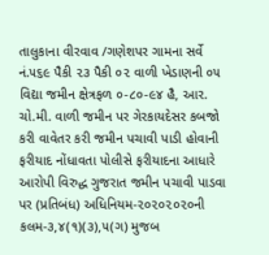તાલુકાના વીરવાવ /ગણેશપર ગામના સર્વે નં.૫૬૯ પૈકી ૨૩ પૈકી ૦૨ વાળી ખેડાણની ૦૫ વિદ્યા જમીન ક્ષેત્રફળ ૦-૮૦-૯૪ હૈ, આર. ચો.મી. વાળી જમીન પર ગેરકાયદેસર કબજો કરી વાવેતર કરી જમીન પચાવી પાડી હોવાની ફરીયાદ નોંધાવતા પોલીસે ફરીયાદના આધારે આરોપી વિરુદ્ધ ગુજરાત જમીન પચાવી પાડવા પર (પ્રતિબંધ) અધિનિયમ-૨૦૨૦૨૦૨૦ની કલમ-૩,૪(૧)(૩),૫(ગ) મુજબ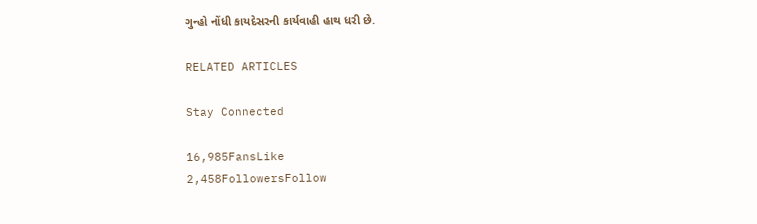ગુન્હો નોંધી કાયદેસરની કાર્યવાહી હાથ ધરી છે.

RELATED ARTICLES

Stay Connected

16,985FansLike
2,458FollowersFollow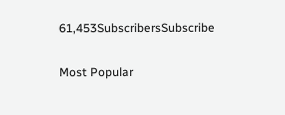61,453SubscribersSubscribe

Most Popular